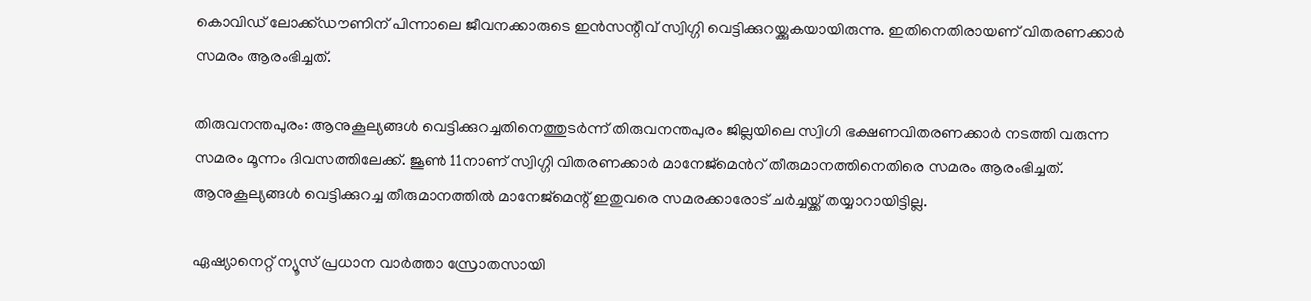കൊവിഡ് ലോക്ക്ഡൗണിന് പിന്നാലെ ജീവനക്കാരുടെ ഇൻസന്റീവ് സ്വിഗ്ഗി വെട്ടിക്കുറയ്ക്കുകയായിരുന്നു. ഇതിനെതിരായണ് വിതരണക്കാര്‍ സമരം ആരംഭിച്ചത്.

തിരുവനന്തപുരം: ആനുകൂല്യങ്ങൾ വെട്ടിക്കുറച്ചതിനെത്തുടര്‍ന്ന് തിരുവനന്തപുരം ജില്ലയിലെ സ്വിഗി ഭക്ഷണവിതരണക്കാര്‍ നടത്തി വരുന്ന സമരം മൂന്നം ദിവസത്തിലേക്ക്. ജൂണ്‍ 11നാണ് സ്വിഗ്ഗി വിതരണക്കാര്‍ മാനേജ്മെന്‍റ് തീരുമാനത്തിനെതിരെ സമരം ആരംഭിച്ചത്. ആനുകൂല്യങ്ങൾ വെട്ടിക്കുറച്ച തീരുമാനത്തിൽ മാനേജ്മെന്റ് ഇതുവരെ സമരക്കാരോട് ചർച്ചയ്ക്ക് തയ്യാറായിട്ടില്ല.

ഏഷ്യാനെറ്റ് ന്യൂസ് പ്രധാന വാർത്താ സ്രോതസായി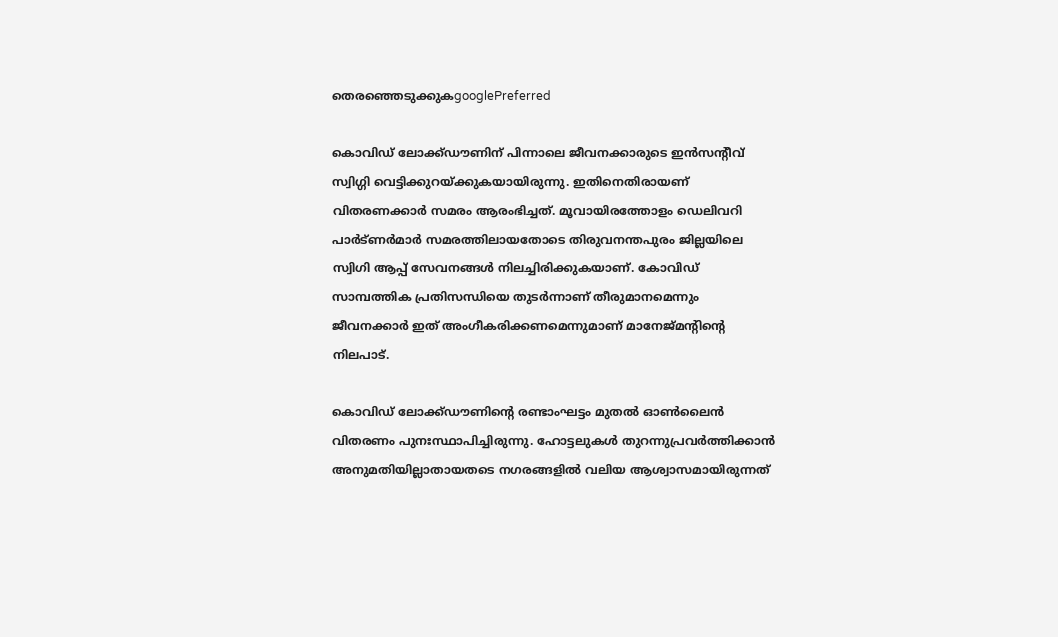തെരഞ്ഞെടുക്കുകgooglePreferred

കൊവിഡ് ലോക്ക്ഡൗണിന് പിന്നാലെ ജീവനക്കാരുടെ ഇൻസന്റീവ് സ്വിഗ്ഗി വെട്ടിക്കുറയ്ക്കുകയായിരുന്നു. ഇതിനെതിരായണ് വിതരണക്കാര്‍ സമരം ആരംഭിച്ചത്. മൂവായിരത്തോളം ഡെലിവറി പാർട്‍ണർമാർ സമരത്തിലായതോടെ തിരുവനന്തപുരം ജില്ലയിലെ സ്വിഗി ആപ്പ് സേവനങ്ങൾ നിലച്ചിരിക്കുകയാണ്. കോവിഡ് സാമ്പത്തിക പ്രതിസന്ധിയെ തുടർന്നാണ് തീരുമാനമെന്നും ജീവനക്കാർ ഇത് അംഗീകരിക്കണമെന്നുമാണ് മാനേജ്മന്റിന്റെ നിലപാട്.

കൊവിഡ‍് ലോക്ക്ഡൗണിന്‍റെ രണ്ടാംഘട്ടം മുതല്‍ ഓണ്‍ലൈന്‍ വിതരണം പുനഃസ്ഥാപിച്ചിരുന്നു. ഹോട്ടലുകള്‍ തുറന്നുപ്രവര്‍ത്തിക്കാന്‍ അനുമതിയില്ലാതായതടെ നഗരങ്ങളില്‍ വലിയ ആശ്വാസമായിരുന്നത്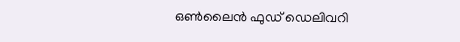ഒണ്‍ലൈന്‍ ഫുഡ് ഡെലിവറി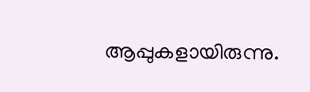ആപ്പുകളായിരുന്നു.